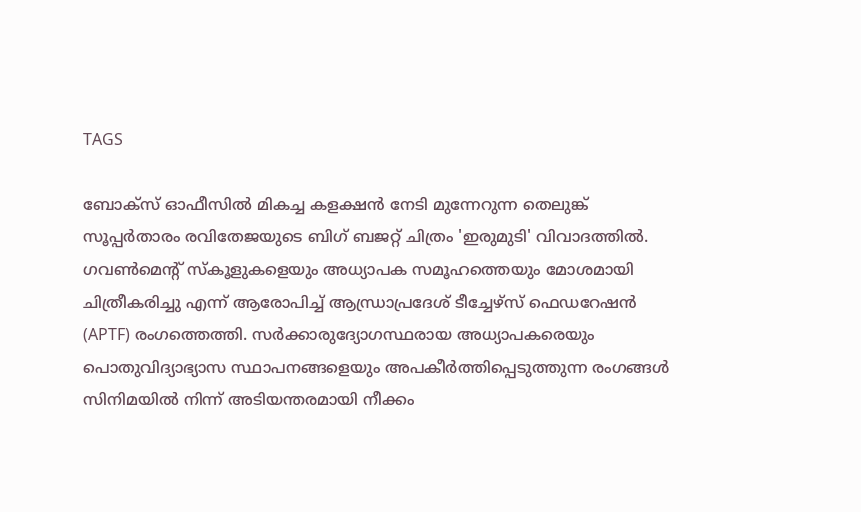TAGS

ബോക്സ് ഓഫീസിൽ മികച്ച കളക്ഷൻ നേടി മുന്നേറുന്ന തെലുങ്ക് സൂപ്പർതാരം രവിതേജയുടെ ബിഗ് ബജറ്റ് ചിത്രം 'ഇരുമുടി' വിവാദത്തിൽ. ഗവൺമെന്റ് സ്കൂളുകളെയും അധ്യാപക സമൂഹത്തെയും മോശമായി ചിത്രീകരിച്ചു എന്ന് ആരോപിച്ച് ആന്ധ്രാപ്രദേശ് ടീച്ചേഴ്‌സ് ഫെഡറേഷൻ (APTF) രംഗത്തെത്തി. സർക്കാരുദ്യോഗസ്ഥരായ അധ്യാപകരെയും പൊതുവിദ്യാഭ്യാസ സ്ഥാപനങ്ങളെയും അപകീർത്തിപ്പെടുത്തുന്ന രംഗങ്ങൾ സിനിമയിൽ നിന്ന് അടിയന്തരമായി നീക്കം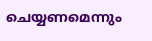ചെയ്യണമെന്നും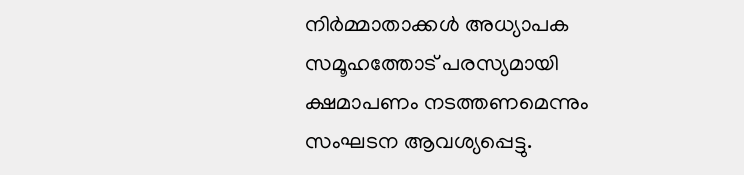നിർമ്മാതാക്കൾ അധ്യാപക സമൂഹത്തോട് പരസ്യമായി ക്ഷമാപണം നടത്തണമെന്നും സംഘടന ആവശ്യപ്പെട്ടു.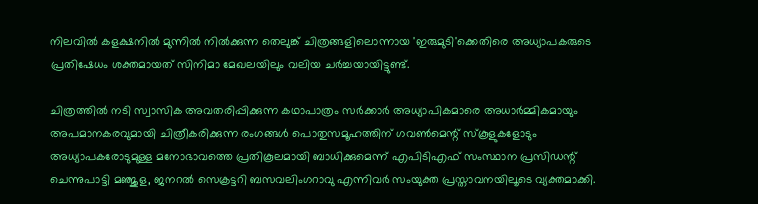നിലവിൽ കളക്ഷനിൽ മുന്നിൽ നിൽക്കുന്ന തെലുങ്ക് ചിത്രങ്ങളിലൊന്നായ 'ഇരുമുടി'ക്കെതിരെ അധ്യാപകരുടെ പ്രതിഷേധം ശക്തമായത് സിനിമാ മേഖലയിലും വലിയ ചർച്ചയായിട്ടുണ്ട്.

ചിത്രത്തിൽ നടി സ്വാസിക അവതരിപ്പിക്കുന്ന കഥാപാത്രം സര്‍ക്കാര്‍ അധ്യാപികമാരെ അധാർമ്മികമായും അപമാനകരവുമായി ചിത്രീകരിക്കുന്ന രംഗങ്ങൾ പൊതുസമൂഹത്തിന് ഗവൺമെന്റ് സ്കൂളുകളോടും അധ്യാപകരോടുമുള്ള മനോഭാവത്തെ പ്രതികൂലമായി ബാധിക്കുമെന്ന് എപിടിഎഫ് സംസ്ഥാന പ്രസിഡന്റ് ചെന്നുപാട്ടി മഞ്ജുള, ജനറൽ സെക്രട്ടറി ബസവലിംഗറാവു എന്നിവർ സംയുക്ത പ്രസ്താവനയിലൂടെ വ്യക്തമാക്കി.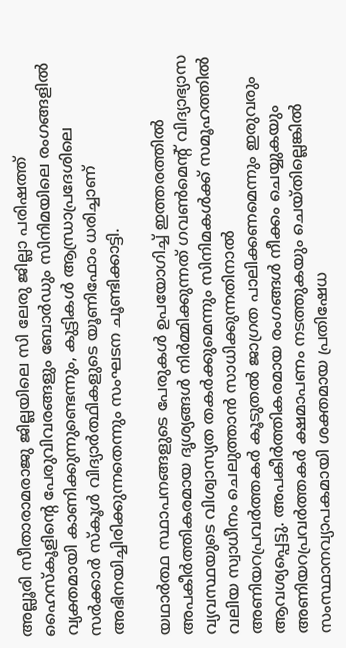അല്ലൂരി സീതാരാമരാജു ജില്ലയിലെ സി ലേരു ജില്ലാ പരിഷത്ത് ഹൈസ്കൂളിന്റെ പേരുവിവരങ്ങളും ബോർഡും സിനിമയിലെ രംഗങ്ങളിൽ വ്യക്തമായി കാണിക്കുന്നുണ്ടെന്നും, കുട്ടികൾ ആന്ധ്രാപ്രദേശിലെ സർക്കാർ സ്കൂൾ വിദ്യാർത്ഥികളുടെ യൂണിഫോം ധരിച്ചാണ് അഭിനയിച്ചിരിക്കുന്നതെന്നും സംഘടന ചൂണ്ടിക്കാട്ടി.

യഥാർത്ഥ സ്ഥാപനങ്ങളുടെ പേരുകൾ ഉപയോഗിച്ച് ഇത്തരത്തിൽ അപകീർത്തികരമായ ദൃശ്യങ്ങൾ നിർമ്മിക്കുന്നത് ഗവൺമെന്റ് വിദ്യാഭ്യാസ വ്യവസ്ഥയുടെ വിശ്വാസ്യത തകർക്കുമെന്നും സിനിമകൾക്ക് സമൂഹത്തിൽ വലിയ സ്വാധീനം ചെലുത്താൻ സാധിക്കുന്നതിനാൽ അണിയറപ്രവർത്തകർ കൂടുതൽ ജാഗ്രത പാലിക്കണമെന്നും ഇരുവരും ആവശ്യപ്പെട്ടു. അപകീർത്തികരമായ രംഗങ്ങൾ നീക്കം ചെയ്യുകയും അണിയറപ്രവർത്തകർ ക്ഷമാപണം നടത്തുകയും ചെയ്തില്ലെങ്കിൽ സംസ്ഥാനവ്യാപകമായി ശക്തമായ പ്രതിഷേധ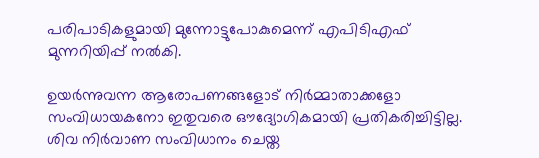പരിപാടികളുമായി മുന്നോട്ടുപോകുമെന്ന് എപിടിഎഫ് മുന്നറിയിപ്പ് നൽകി.

ഉയർന്നുവന്ന ആരോപണങ്ങളോട് നിർമ്മാതാക്കളോ സംവിധായകനോ ഇതുവരെ ഔദ്യോഗികമായി പ്രതികരിച്ചിട്ടില്ല. ശിവ നിർവാണ സംവിധാനം ചെയ്ത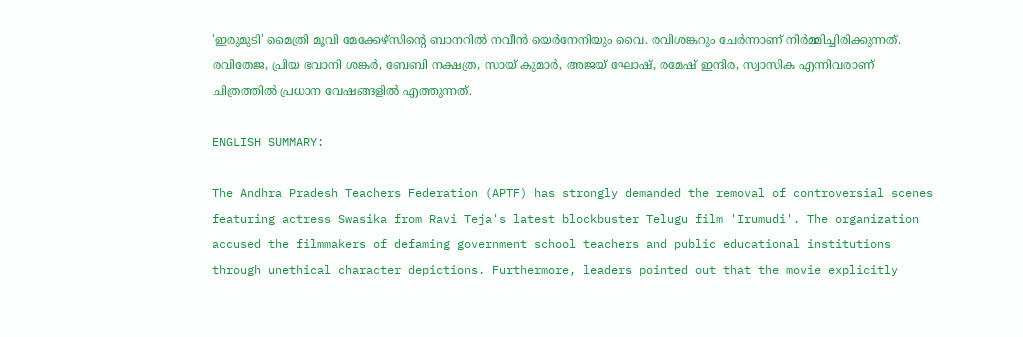'ഇരുമുടി' മൈത്രി മൂവി മേക്കേഴ്‌സിന്റെ ബാനറിൽ നവീൻ യെർനേനിയും വൈ. രവിശങ്കറും ചേർന്നാണ് നിർമ്മിച്ചിരിക്കുന്നത്. രവിതേജ, പ്രിയ ഭവാനി ശങ്കർ, ബേബി നക്ഷത്ര, സായ് കുമാർ, അജയ് ഘോഷ്, രമേഷ് ഇന്ദിര, സ്വാസിക എന്നിവരാണ് ചിത്രത്തിൽ പ്രധാന വേഷങ്ങളിൽ എത്തുന്നത്.

ENGLISH SUMMARY:

The Andhra Pradesh Teachers Federation (APTF) has strongly demanded the removal of controversial scenes featuring actress Swasika from Ravi Teja's latest blockbuster Telugu film 'Irumudi'. The organization accused the filmmakers of defaming government school teachers and public educational institutions through unethical character depictions. Furthermore, leaders pointed out that the movie explicitly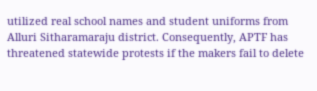utilized real school names and student uniforms from Alluri Sitharamaraju district. Consequently, APTF has threatened statewide protests if the makers fail to delete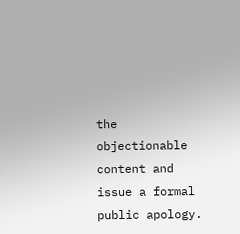the objectionable content and issue a formal public apology.